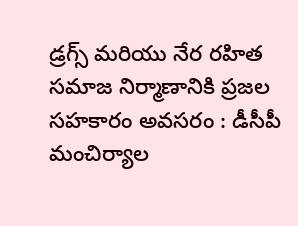డ్రగ్స్ మరియు నేర రహిత సమాజ నిర్మాణానికి ప్రజల సహకారం అవసరం : డీసీపీ మంచిర్యాల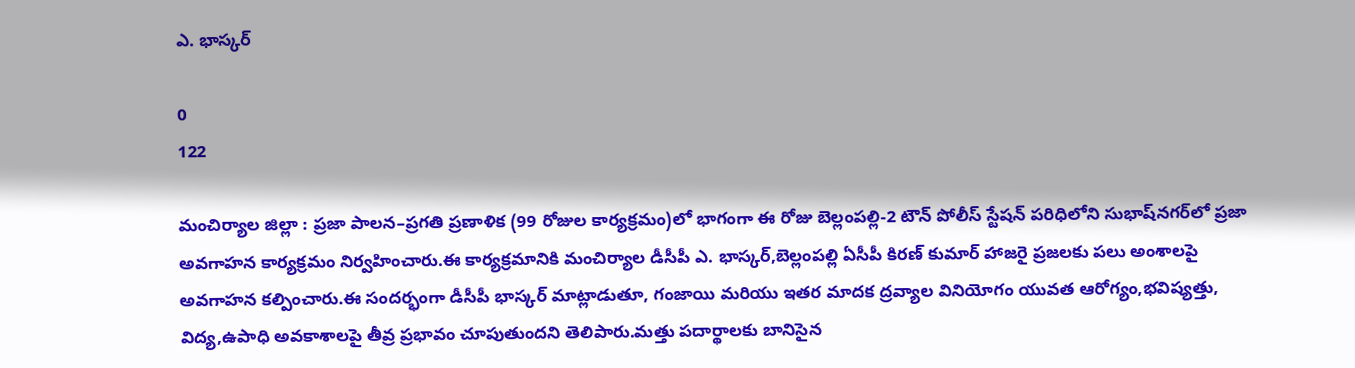ఎ. భాస్కర్

0
122

మంచిర్యాల జిల్లా : ప్రజా పాలన–ప్రగతి ప్రణాళిక (99 రోజుల కార్యక్రమం)లో భాగంగా ఈ రోజు బెల్లంపల్లి-2 టౌన్ పోలీస్ స్టేషన్ పరిధిలోని సుభాష్‌నగర్‌లో ప్రజా అవగాహన కార్యక్రమం నిర్వహించారు.ఈ కార్యక్రమానికి మంచిర్యాల డీసీపీ ఎ. భాస్కర్,బెల్లంపల్లి ఏసీపీ కిరణ్ కుమార్ హాజరై ప్రజలకు పలు అంశాలపై అవగాహన కల్పించారు.ఈ సందర్భంగా డీసీపీ భాస్కర్ మాట్లాడుతూ, గంజాయి మరియు ఇతర మాదక ద్రవ్యాల వినియోగం యువత ఆరోగ్యం,భవిష్యత్తు, విద్య,ఉపాధి అవకాశాలపై తీవ్ర ప్రభావం చూపుతుందని తెలిపారు.మత్తు పదార్థాలకు బానిసైన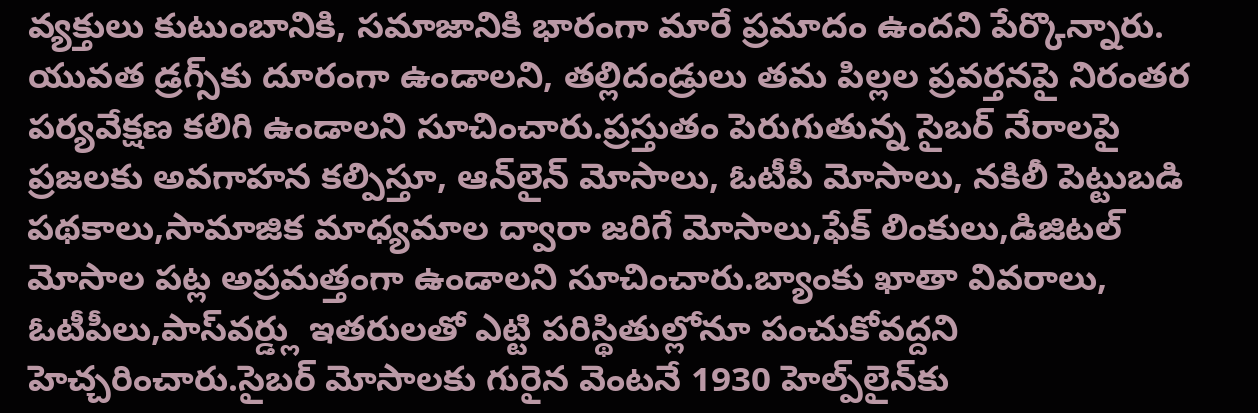వ్యక్తులు కుటుంబానికి, సమాజానికి భారంగా మారే ప్రమాదం ఉందని పేర్కొన్నారు. యువత డ్రగ్స్‌కు దూరంగా ఉండాలని, తల్లిదండ్రులు తమ పిల్లల ప్రవర్తనపై నిరంతర పర్యవేక్షణ కలిగి ఉండాలని సూచించారు.ప్రస్తుతం పెరుగుతున్న సైబర్ నేరాలపై ప్రజలకు అవగాహన కల్పిస్తూ, ఆన్‌లైన్ మోసాలు, ఓటీపీ మోసాలు, నకిలీ పెట్టుబడి పథకాలు,సామాజిక మాధ్యమాల ద్వారా జరిగే మోసాలు,ఫేక్ లింకులు,డిజిటల్ మోసాల పట్ల అప్రమత్తంగా ఉండాలని సూచించారు.బ్యాంకు ఖాతా వివరాలు, ఓటీపీలు,పాస్‌వర్డ్లు ఇతరులతో ఎట్టి పరిస్థితుల్లోనూ పంచుకోవద్దని హెచ్చరించారు.సైబర్ మోసాలకు గురైన వెంటనే 1930 హెల్ప్‌లైన్‌కు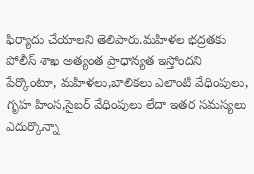ఫిర్యాదు చేయాలని తెలిపారు.మహిళల భద్రతకు పోలీస్ శాఖ అత్యంత ప్రాధాన్యత ఇస్తోందని పేర్కొంటూ, మహిళలు,బాలికలు ఎలాంటి వేధింపులు, గృహ హింస,సైబర్ వేధింపులు లేదా ఇతర సమస్యలు ఎదుర్కొన్నా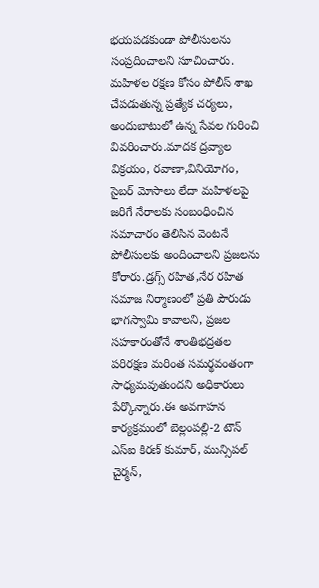భయపడకుండా పోలీసులను సంప్రదించాలని సూచించారు. మహిళల రక్షణ కోసం పోలీస్ శాఖ చేపడుతున్న ప్రత్యేక చర్యలు, అందుబాటులో ఉన్న సేవల గురించి వివరించారు.మాదక ద్రవ్యాల విక్రయం, రవాణా,వినియోగం, సైబర్ మోసాలు లేదా మహిళలపై జరిగే నేరాలకు సంబంధించిన సమాచారం తెలిసిన వెంటనే పోలీసులకు అందించాలని ప్రజలను కోరారు.డ్రగ్స్ రహిత,నేర రహిత సమాజ నిర్మాణంలో ప్రతి పౌరుడు భాగస్వామి కావాలని, ప్రజల సహకారంతోనే శాంతిభద్రతల పరిరక్షణ మరింత సమర్థవంతంగా సాధ్యమవుతుందని అధికారులు పేర్కొన్నారు.ఈ అవగాహన కార్యక్రమంలో బెల్లంపల్లి-2 టౌన్ ఎస్‌ఐ కిరణ్ కుమార్, మున్సిపల్ చైర్మన్,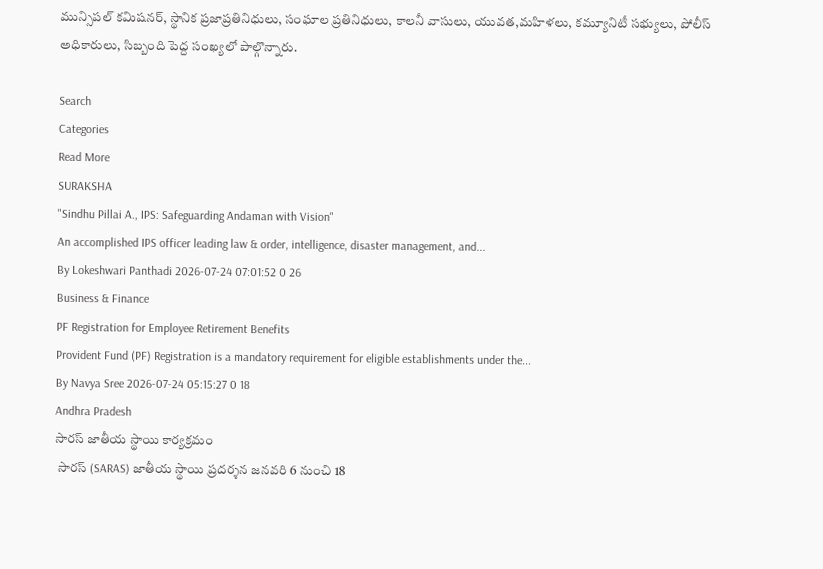మున్సిపల్ కమిషనర్, స్థానిక ప్రజాప్రతినిధులు, సంఘాల ప్రతినిధులు, కాలనీ వాసులు, యువత,మహిళలు, కమ్యూనిటీ సభ్యులు, పోలీస్ అధికారులు, సిబ్బంది పెద్ద సంఖ్యలో పాల్గొన్నారు.

Search
Categories
Read More
SURAKSHA
"Sindhu Pillai A., IPS: Safeguarding Andaman with Vision"
An accomplished IPS officer leading law & order, intelligence, disaster management, and...
By Lokeshwari Panthadi 2026-07-24 07:01:52 0 26
Business & Finance
PF Registration for Employee Retirement Benefits
Provident Fund (PF) Registration is a mandatory requirement for eligible establishments under the...
By Navya Sree 2026-07-24 05:15:27 0 18
Andhra Pradesh
సారస్ జాతీయ స్థాయి కార్యక్రమం
 సారస్ (SARAS) జాతీయ స్థాయి ప్రదర్శన జనవరి 6 నుంచి 18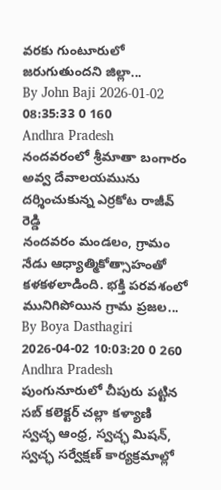వరకు గుంటూరులో జరుగుతుందని జిల్లా...
By John Baji 2026-01-02 08:35:33 0 160
Andhra Pradesh
నందవరంలో శ్రీమాతా బంగారం అవ్వ దేవాలయమును దర్శించుకున్న ఎర్రకోట రాజీవ్ రెడ్డి
నందవరం మండలం, గ్రామం నేడు ఆధ్యాత్మికోత్సాహంతో కళకళలాడింది. భక్తి పరవశంలో మునిగిపోయిన గ్రామ ప్రజల...
By Boya Dasthagiri 2026-04-02 10:03:20 0 260
Andhra Pradesh
పుంగునూరులో చీపురు పట్టిన సబ్ కలెక్టర్ చల్లా కళ్యాణి
స్వచ్ఛ ఆంధ్ర, స్వచ్ఛ మిషన్, స్వచ్ఛ సర్వేక్షణ్ కార్యక్రమాల్లో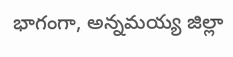భాగంగా, అన్నమయ్య జిల్లా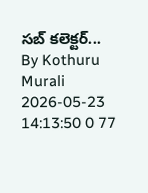సబ్ కలెక్టర్...
By Kothuru Murali 2026-05-23 14:13:50 0 77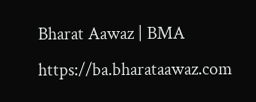Bharat Aawaz | BMA https://ba.bharataawaz.com